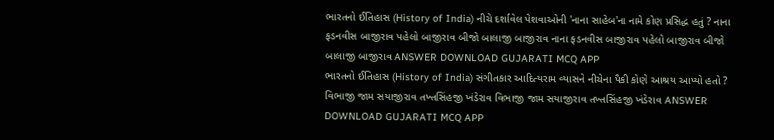ભારતનો ઈતિહાસ (History of India) નીચે દર્શાવેલ પેશવાઓની 'નાના સાહેબ'ના નામે કોણ પ્રસિદ્ધ હતું ? નાના ફડનવીસ બાજીરાવ પહેલો બાજીરાવ બીજો બાલાજી બાજીરાવ નાના ફડનવીસ બાજીરાવ પહેલો બાજીરાવ બીજો બાલાજી બાજીરાવ ANSWER DOWNLOAD GUJARATI MCQ APP
ભારતનો ઈતિહાસ (History of India) સંગીતકાર આદિત્યરામ વ્યાસને નીચેના પૈકી કોણે આશ્રય આપ્યો હતો ? વિભાજી જામ સયાજીરાવ તખ્તસિંહજી ખંડેરાવ વિભાજી જામ સયાજીરાવ તખ્તસિંહજી ખંડેરાવ ANSWER DOWNLOAD GUJARATI MCQ APP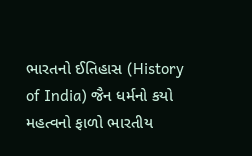ભારતનો ઈતિહાસ (History of India) જૈન ધર્મનો કયો મહત્વનો ફાળો ભારતીય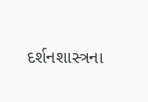દર્શનશાસ્ત્રના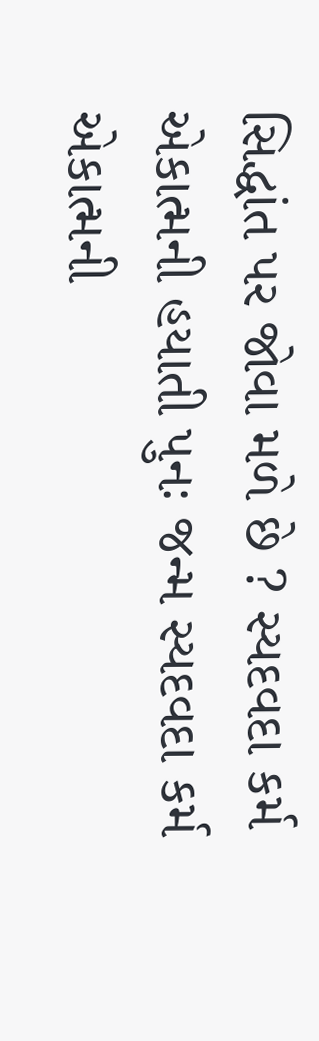સિદ્ધાંત પર જોવા મળે છે ? સ્યદવદા કર્મ એકાત્મની હયાતી પુનઃ જન્મ સ્યદવદા કર્મ એકાત્મની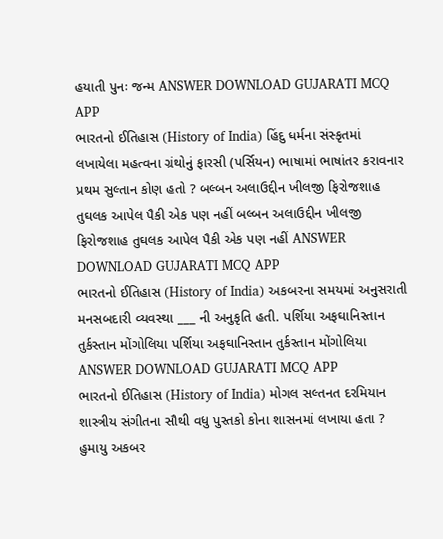હયાતી પુનઃ જન્મ ANSWER DOWNLOAD GUJARATI MCQ APP
ભારતનો ઈતિહાસ (History of India) હિંદુ ધર્મના સંસ્કૃતમાં લખાયેલા મહત્વના ગ્રંથોનું ફારસી (પર્સિયન) ભાષામાં ભાષાંતર કરાવનાર પ્રથમ સુલ્તાન કોણ હતો ? બલ્બન અલાઉદ્દીન ખીલજી ફિરોજશાહ તુઘલક આપેલ પૈકી એક પણ નહીં બલ્બન અલાઉદ્દીન ખીલજી ફિરોજશાહ તુઘલક આપેલ પૈકી એક પણ નહીં ANSWER DOWNLOAD GUJARATI MCQ APP
ભારતનો ઈતિહાસ (History of India) અકબરના સમયમાં અનુસરાતી મનસબદારી વ્યવસ્થા ___ ની અનુકૃતિ હતી. પર્શિયા અફઘાનિસ્તાન તુર્કસ્તાન મોંગોલિયા પર્શિયા અફઘાનિસ્તાન તુર્કસ્તાન મોંગોલિયા ANSWER DOWNLOAD GUJARATI MCQ APP
ભારતનો ઈતિહાસ (History of India) મોગલ સલ્તનત દરમિયાન શાસ્ત્રીય સંગીતના સૌથી વધુ પુસ્તકો કોના શાસનમાં લખાયા હતા ? હુમાયુ અકબર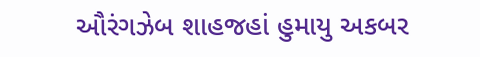ઔરંગઝેબ શાહજહાં હુમાયુ અકબર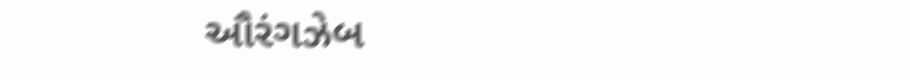ઔરંગઝેબ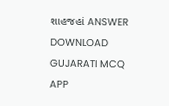શાહજહાં ANSWER DOWNLOAD GUJARATI MCQ APP